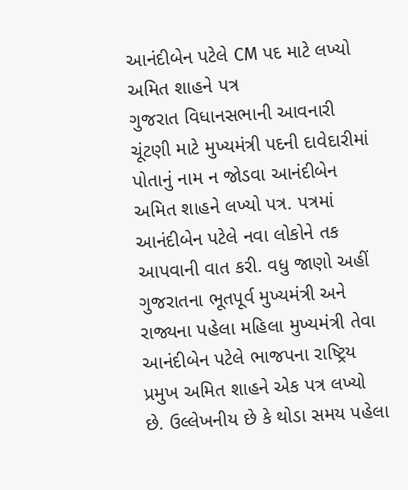આનંદીબેન પટેલે CM પદ માટે લખ્યો અમિત શાહને પત્ર
ગુજરાત વિધાનસભાની આવનારી ચૂંટણી માટે મુખ્યમંત્રી પદની દાવેદારીમાં પોતાનું નામ ન જોડવા આનંદીબેન અમિત શાહને લખ્યો પત્ર. પત્રમાં આનંદીબેન પટેલે નવા લોકોને તક આપવાની વાત કરી. વધુ જાણો અહીં
ગુજરાતના ભૂતપૂર્વ મુખ્યમંત્રી અને રાજ્યના પહેલા મહિલા મુખ્યમંત્રી તેવા આનંદીબેન પટેલે ભાજપના રાષ્ટ્રિય પ્રમુખ અમિત શાહને એક પત્ર લખ્યો છે. ઉલ્લેખનીય છે કે થોડા સમય પહેલા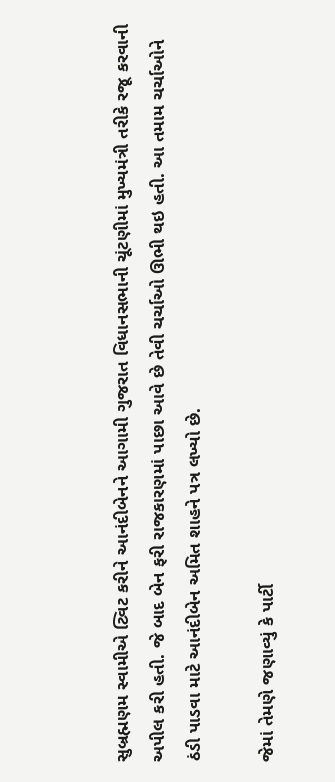સુબ્રહ્મણમ સ્વામીએ ટ્વિટ કરીને આનંદીબેનને આગામી ગુજરાત વિધાનસભાની ચૂંટણીમાં મુખ્યમંત્રી તરીકે રજૂ કરવાની અપીલ કરી હતી. જે બાદ બેન ફરી રાજકારણમાં પાછા આવે છે તેવી ચર્ચાઓ ઊભી થઇ હતી. આ તમામ ચર્ચાઓને ઠંડી પાડવા માટે આનંદીબેન અમિત શાહને પત્ર લખ્યો છે.

જેમાં તેમણે જણાવ્યું કે પાર્ટી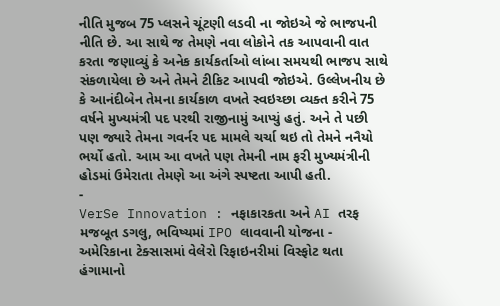નીતિ મુજબ 75 પ્લસને ચૂંટણી લડવી ના જોઇએ જે ભાજપની નીતિ છે. આ સાથે જ તેમણે નવા લોકોને તક આપવાની વાત કરતા જણાવ્યું કે અનેક કાર્યકર્તાઓ લાંબા સમયથી ભાજપ સાથે સંકળાયેલા છે અને તેમને ટીકિટ આપવી જોઇએ. ઉલ્લેખનીય છે કે આનંદીબેન તેમના કાર્યકાળ વખતે સ્વઇચ્છા વ્યક્ત કરીને 75 વર્ષને મુખ્યમંત્રી પદ પરથી રાજીનામું આપ્યું હતું. અને તે પછી પણ જ્યારે તેમના ગવર્નર પદ મામલે ચર્ચા થઇ તો તેમને નનૈયો ભર્યો હતો. આમ આ વખતે પણ તેમની નામ ફરી મુખ્યમંત્રીની હોડમાં ઉમેરાતા તેમણે આ અંગે સ્પષ્ટતા આપી હતી.
-
VerSe Innovation : નફાકારકતા અને AI તરફ મજબૂત ડગલુ, ભવિષ્યમાં IPO લાવવાની યોજના -
અમેરિકાના ટેક્સાસમાં વેલેરો રિફાઇનરીમાં વિસ્ફોટ થતા હંગામાનો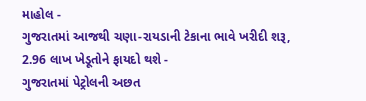માહોલ -
ગુજરાતમાં આજથી ચણા-રાયડાની ટેકાના ભાવે ખરીદી શરૂ, 2.96 લાખ ખેડૂતોને ફાયદો થશે -
ગુજરાતમાં પેટ્રોલની અછત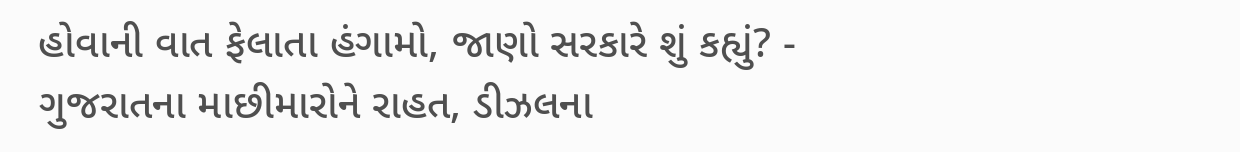હોવાની વાત ફેલાતા હંગામો, જાણો સરકારે શું કહ્યું? -
ગુજરાતના માછીમારોને રાહત, ડીઝલના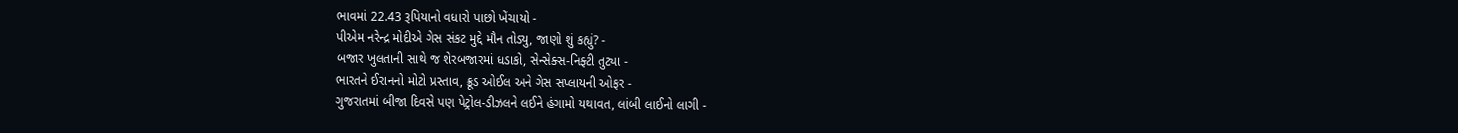ભાવમાં 22.43 રૂપિયાનો વધારો પાછો ખેંચાયો -
પીએમ નરેન્દ્ર મોદીએ ગેસ સંકટ મુદ્દે મૌન તોડ્યુ, જાણો શું કહ્યું? -
બજાર ખુલતાની સાથે જ શેરબજારમાં ધડાકો, સેન્સેક્સ-નિફ્ટી તુટ્યા -
ભારતને ઈરાનનો મોટો પ્રસ્તાવ, ક્રૂડ ઓઈલ અને ગેસ સપ્લાયની ઓફર -
ગુજરાતમાં બીજા દિવસે પણ પેટ્રોલ-ડીઝલને લઈને હંગામો યથાવત, લાંબી લાઈનો લાગી -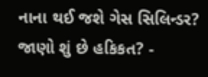નાના થઈ જશે ગેસ સિલિન્ડર? જાણો શું છે હકિકત? -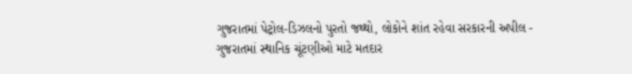ગુજરાતમાં પેટ્રોલ-ડિઝલનો પુરતો જથ્થો, લોકોને શાંત રહેવા સરકારની અપીલ -
ગુજરાતમાં સ્થાનિક ચૂંટણીઓ માટે મતદાર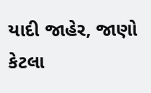યાદી જાહેર, જાણો કેટલા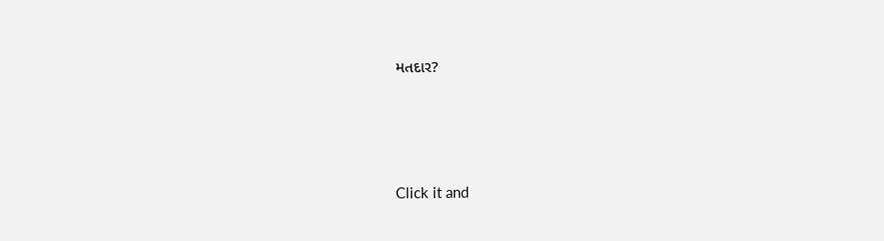મતદાર?






Click it and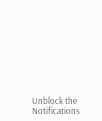Unblock the Notifications